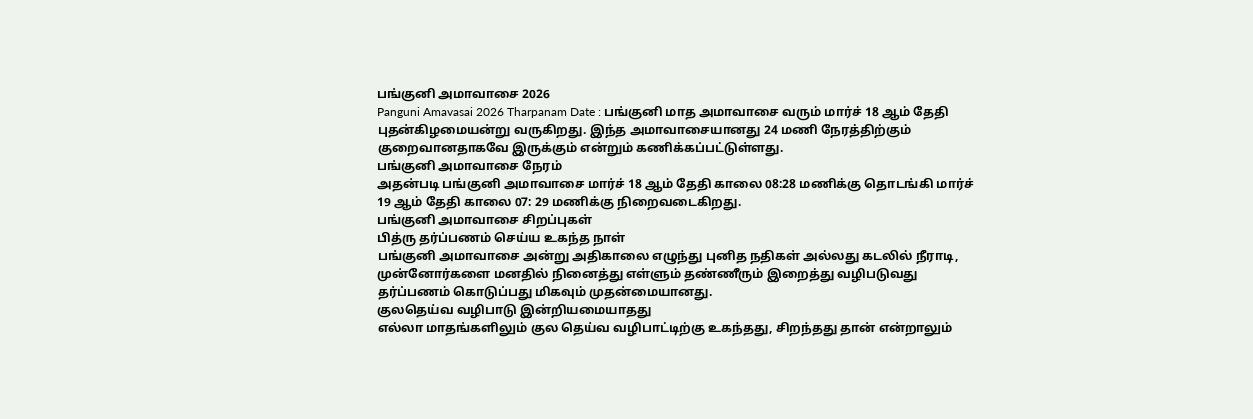பங்குனி அமாவாசை 2026
Panguni Amavasai 2026 Tharpanam Date : பங்குனி மாத அமாவாசை வரும் மார்ச் 18 ஆம் தேதி புதன்கிழமையன்று வருகிறது. இந்த அமாவாசையானது 24 மணி நேரத்திற்கும் குறைவானதாகவே இருக்கும் என்றும் கணிக்கப்பட்டுள்ளது.
பங்குனி அமாவாசை நேரம்
அதன்படி பங்குனி அமாவாசை மார்ச் 18 ஆம் தேதி காலை 08:28 மணிக்கு தொடங்கி மார்ச் 19 ஆம் தேதி காலை 07: 29 மணிக்கு நிறைவடைகிறது.
பங்குனி அமாவாசை சிறப்புகள்
பித்ரு தர்ப்பணம் செய்ய உகந்த நாள்
பங்குனி அமாவாசை அன்று அதிகாலை எழுந்து புனித நதிகள் அல்லது கடலில் நீராடி, முன்னோர்களை மனதில் நினைத்து எள்ளும் தண்ணீரும் இறைத்து வழிபடுவது தர்ப்பணம் கொடுப்பது மிகவும் முதன்மையானது.
குலதெய்வ வழிபாடு இன்றியமையாதது
எல்லா மாதங்களிலும் குல தெய்வ வழிபாட்டிற்கு உகந்தது, சிறந்தது தான் என்றாலும்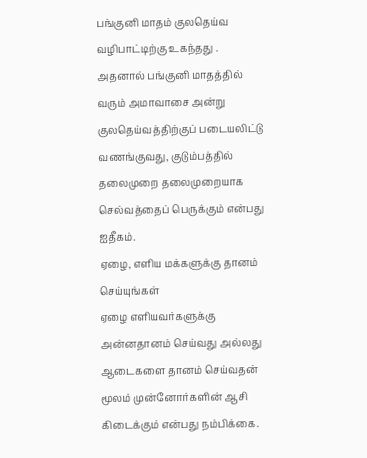பங்குனி மாதம் குலதெய்வ வழிபாட்டிற்கு உகந்தது .
அதனால் பங்குனி மாதத்தில் வரும் அமாவாசை அன்று குலதெய்வத்திற்குப் படையலிட்டு வணங்குவது, குடும்பத்தில் தலைமுறை தலைமுறையாக செல்வத்தைப் பெருக்கும் என்பது ஐதீகம்.
ஏழை, எளிய மக்களுக்கு தானம் செய்யுங்கள்
ஏழை எளியவர்களுக்கு அன்னதானம் செய்வது அல்லது ஆடைகளை தானம் செய்வதன் மூலம் முன்னோர்களின் ஆசி கிடைக்கும் என்பது நம்பிக்கை.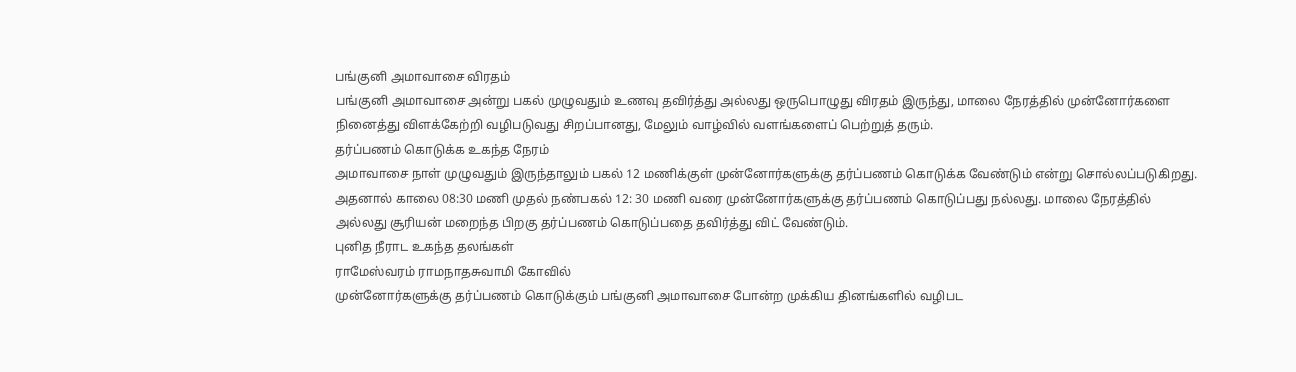பங்குனி அமாவாசை விரதம்
பங்குனி அமாவாசை அன்று பகல் முழுவதும் உணவு தவிர்த்து அல்லது ஒருபொழுது விரதம் இருந்து, மாலை நேரத்தில் முன்னோர்களை நினைத்து விளக்கேற்றி வழிபடுவது சிறப்பானது, மேலும் வாழ்வில் வளங்களைப் பெற்றுத் தரும்.
தர்ப்பணம் கொடுக்க உகந்த நேரம்
அமாவாசை நாள் முழுவதும் இருந்தாலும் பகல் 12 மணிக்குள் முன்னோர்களுக்கு தர்ப்பணம் கொடுக்க வேண்டும் என்று சொல்லப்படுகிறது.
அதனால் காலை 08:30 மணி முதல் நண்பகல் 12: 30 மணி வரை முன்னோர்களுக்கு தர்ப்பணம் கொடுப்பது நல்லது. மாலை நேரத்தில் அல்லது சூரியன் மறைந்த பிறகு தர்ப்பணம் கொடுப்பதை தவிர்த்து விட் வேண்டும்.
புனித நீராட உகந்த தலங்கள்
ராமேஸ்வரம் ராமநாதசுவாமி கோவில்
முன்னோர்களுக்கு தர்ப்பணம் கொடுக்கும் பங்குனி அமாவாசை போன்ற முக்கிய தினங்களில் வழிபட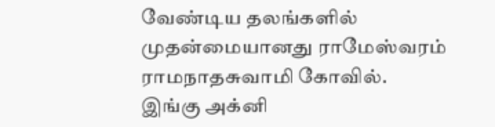வேண்டிய தலங்களில் முதன்மையானது ராமேஸ்வரம் ராமநாதசுவாமி கோவில்.
இங்கு அக்னி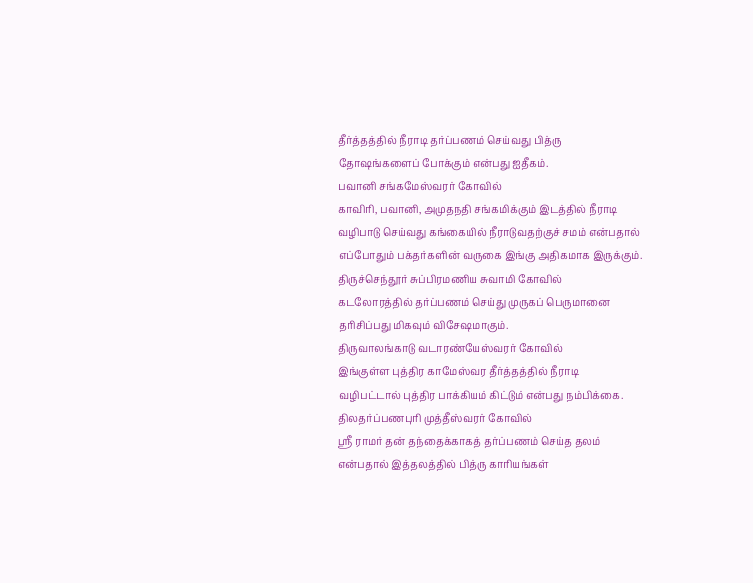தீர்த்தத்தில் நீராடி தர்ப்பணம் செய்வது பித்ரு தோஷங்களைப் போக்கும் என்பது ஐதீகம்.
பவானி சங்கமேஸ்வரர் கோவில்
காவிரி, பவானி, அமுதநதி சங்கமிக்கும் இடத்தில் நீராடி வழிபாடு செய்வது கங்கையில் நீராடுவதற்குச் சமம் என்பதால் எப்போதும் பக்தர்களின் வருகை இங்கு அதிகமாக இருக்கும்.
திருச்செந்தூர் சுப்பிரமணிய சுவாமி கோவில்
கடலோரத்தில் தர்ப்பணம் செய்து முருகப் பெருமானை தரிசிப்பது மிகவும் விசேஷமாகும்.
திருவாலங்காடு வடாரண்யேஸ்வரர் கோவில்
இங்குள்ள புத்திர காமேஸ்வர தீர்த்தத்தில் நீராடி வழிபட்டால் புத்திர பாக்கியம் கிட்டும் என்பது நம்பிக்கை.
திலதர்ப்பணபுரி முத்தீஸ்வரர் கோவில்
ஸ்ரீ ராமர் தன் தந்தைக்காகத் தர்ப்பணம் செய்த தலம் என்பதால் இத்தலத்தில் பித்ரு காரியங்கள்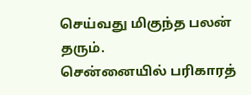செய்வது மிகுந்த பலன் தரும்.
சென்னையில் பரிகாரத்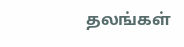தலங்கள்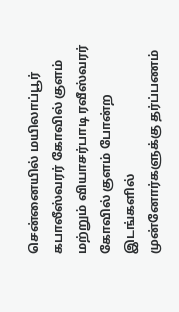சென்னையில் மயிலாப்பூர் கபாலீஸ்வரர் கோவில் குளம் மற்றும் வியாசர்பாடி ரவீஸ்வரர் கோவில் குளம் போன்ற இடங்களில் முன்னோர்களுக்கு தர்ப்பணம்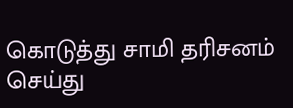கொடுத்து சாமி தரிசனம் செய்து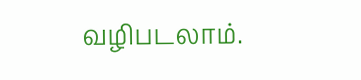வழிபடலாம்.